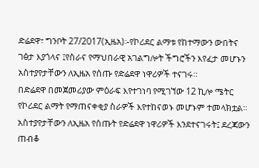ድሬደዋ፣ ግንቦት 27/2017(ኢዜአ)፡-የኮሪደር ልማቱ የከተማውን ውበትና ገፅታ እያጎላና ፤የስራና የማህበራዊ አገልግሎት ችግሮችን እየፈታ መሆኑን አስተያየታቸውን ለኢዜአ የሰጡ የድሬደዋ ነዋሪዎች ተናገሩ።
በድሬደዋ በመጀመሪያው ምዕራፍ እየተገነባ የሚገኘው 12 ኪሎ ሜትር የኮሪደር ልማት የማጠናቀቂያ ስራዎች እየተከናወኑ መሆኑም ተመላክቷል።
አስተያየታቸውን ለኢዜአ የሰጡት የድሬደዋ ነዋሪዎች እንደተናገሩት፤ ደረጃውን ጠብቆ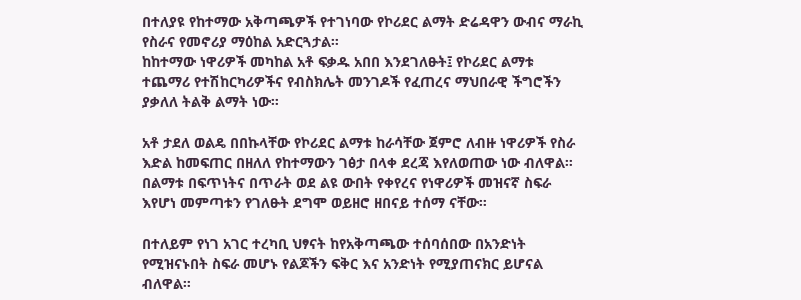በተለያዩ የከተማው አቅጣጫዎች የተገነባው የኮሪደር ልማት ድሬዳዋን ውብና ማራኪ የስራና የመኖሪያ ማዕከል አድርጓታል።
ከከተማው ነዋሪዎች መካከል አቶ ፍቃዱ አበበ እንደገለፁት፤ የኮሪደር ልማቱ ተጨማሪ የተሽከርካሪዎችና የብስክሌት መንገዶች የፈጠረና ማህበራዊ ችግሮችን ያቃለለ ትልቅ ልማት ነው።

አቶ ታደለ ወልዴ በበኩላቸው የኮሪደር ልማቱ ከራሳቸው ጀምሮ ለብዙ ነዋሪዎች የስራ እድል ከመፍጠር በዘለለ የከተማውን ገፅታ በላቀ ደረጃ እየለወጠው ነው ብለዋል።
በልማቱ በፍጥነትና በጥራት ወደ ልዩ ውበት የቀየረና የነዋሪዎች መዝናኛ ስፍራ እየሆነ መምጣቱን የገለፁት ደግሞ ወይዘሮ ዘበናይ ተሰማ ናቸው።

በተለይም የነገ አገር ተረካቢ ህፃናት ከየአቅጣጫው ተሰባሰበው በአንድነት የሚዝናኑበት ስፍራ መሆኑ የልጆችን ፍቅር እና አንድነት የሚያጠናክር ይሆናል ብለዋል።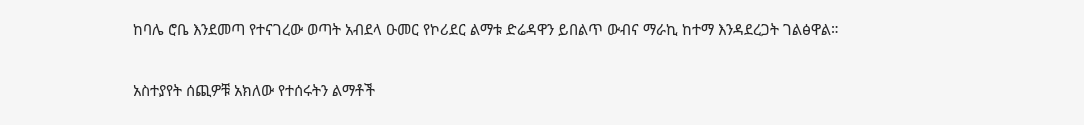ከባሌ ሮቤ እንደመጣ የተናገረው ወጣት አብደላ ዑመር የኮሪደር ልማቱ ድሬዳዋን ይበልጥ ውብና ማራኪ ከተማ እንዳደረጋት ገልፅዋል።

አስተያየት ሰጪዎቹ አክለው የተሰሩትን ልማቶች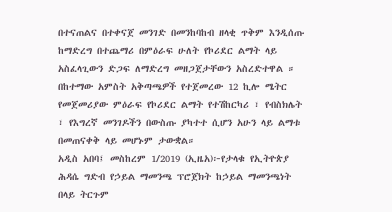በተናጠልና በተቀናጀ መንገድ በመንከባከብ ዘላቂ ጥቅም እንዲሰጡ ከማድረግ በተጨማሪ በምዕራፍ ሁለት የኮሪደር ልማት ላይ አስፈላጊውን ድጋፍ ለማድረግ መዘጋጀታቸውን አስረድተዋል ።
በከተማው አምስት አቅጣጫዎች የተጀመረው 12 ኪሎ ሜትር የመጀመሪያው ምዕራፍ የኮሪደር ልማት የተሽከርካሪ ፣ የብስክሌት ፣ የእግረኛ መንገዶችን በውስጡ ያካተተ ሲሆን አሁን ላይ ልማቱ በመጠናቀቅ ላይ መሆኑም ታውቋል።
አዲስ አበባ፤ መስከረም 1/2019 (ኢዜአ)፦የታላቁ የኢትዮጵያ ሕዳሴ ግድብ የኃይል ማመንጫ ፕሮጀክት ከኃይል ማመንጫነት በላይ ትርጉም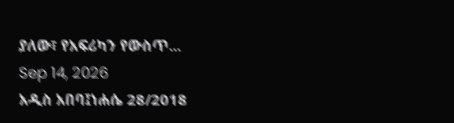ያለው፣ የአፍሪካን የውስጥ...
Sep 14, 2026
አዲስ አበባ፤ነሐሴ 28/2018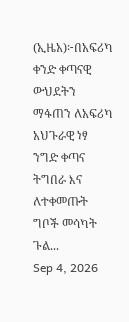(ኢዜአ)፦በአፍሪካ ቀንድ ቀጣናዊ ውህደትን ማፋጠን ለአፍሪካ አህጉራዊ ነፃ ንግድ ቀጣና ትግበራ እና ለተቀመጡት ግቦች መሳካት ጉል...
Sep 4, 2026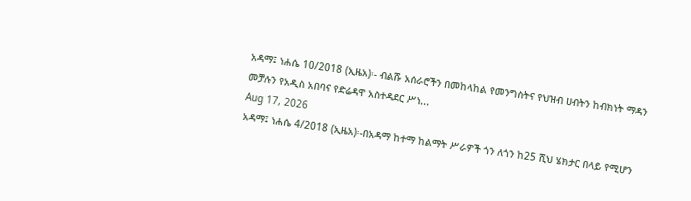አዳማ፤ ነሐሴ 10/2018 (ኢዜአ)፡- ብልሹ አሰራሮችን በመከላከል የመንግስትና የህዝብ ሀብትን ከብክነት ማዳን መቻሉን የአዲስ አበባና የድሬዳዋ አስተዳደር ሥነ...
Aug 17, 2026
አዳማ፤ ነሐሴ 4/2018 (ኢዜአ)፡-በአዳማ ከተማ ከልማት ሥራዎች ጎን ለጎን ከ25 ሺህ ሄክታር በላይ የሚሆን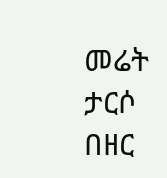መሬት ታርሶ በዘር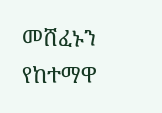መሸፈኑን የከተማዋ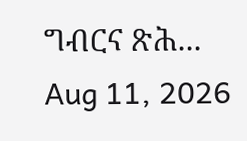ግብርና ጽሕ...
Aug 11, 2026